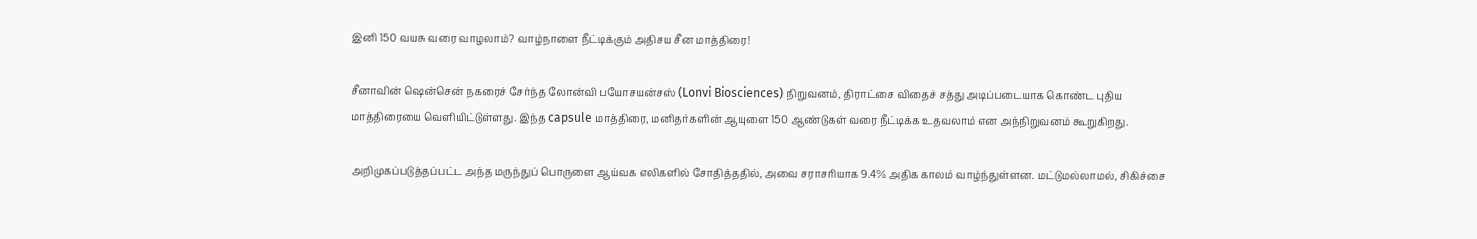இனி 150 வயசு வரை வாழலாம்? வாழ்நாளை நீட்டிக்கும் அதிசய சீன மாத்திரை!

சீனாவின் ஷென்சென் நகரைச் சேர்ந்த லோன்வி பயோசயன்சஸ் (Lonvi Biosciences) நிறுவனம், திராட்சை விதைச் சத்து அடிப்படையாக கொண்ட புதிய மாத்திரையை வெளியிட்டுள்ளது. இந்த capsule மாத்திரை, மனிதர்களின் ஆயுளை 150 ஆண்டுகள் வரை நீட்டிக்க உதவலாம் என அந்நிறுவனம் கூறுகிறது.

அறிமுகப்படுத்தப்பட்ட அந்த மருந்துப் பொருளை ஆய்வக எலிகளில் சோதித்ததில், அவை சராசரியாக 9.4% அதிக காலம் வாழ்ந்துள்ளன. மட்டுமல்லாமல், சிகிச்சை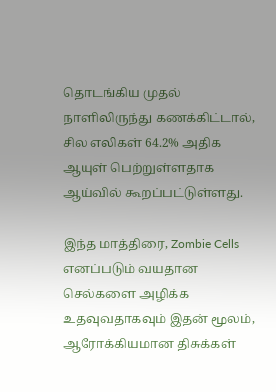தொடங்கிய முதல் நாளிலிருந்து கணக்கிட்டால், சில எலிகள் 64.2% அதிக ஆயுள் பெற்றுள்ளதாக ஆய்வில் கூறப்பட்டுள்ளது.

இந்த மாத்திரை, Zombie Cells எனப்படும் வயதான செல்களை அழிக்க உதவுவதாகவும் இதன் மூலம், ஆரோக்கியமான திசுக்கள்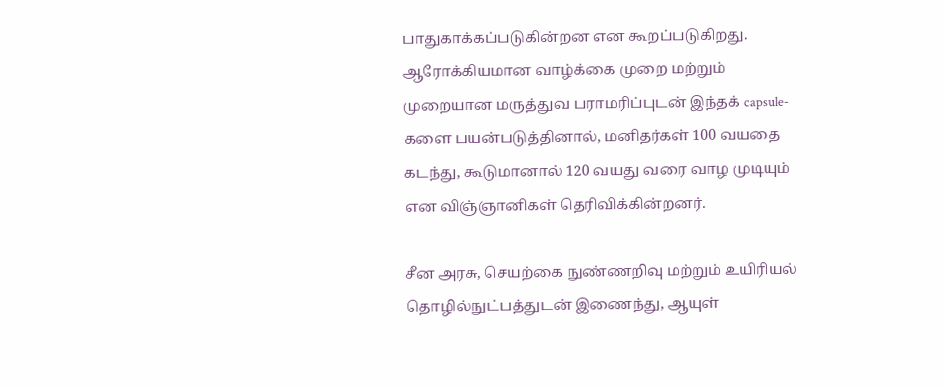பாதுகாக்கப்படுகின்றன என கூறப்படுகிறது. ஆரோக்கியமான வாழ்க்கை முறை மற்றும் முறையான மருத்துவ பராமரிப்புடன் இந்தக் capsule-களை பயன்படுத்தினால், மனிதர்கள் 100 வயதை கடந்து, கூடுமானால் 120 வயது வரை வாழ முடியும் என விஞ்ஞானிகள் தெரிவிக்கின்றனர்.

சீன அரசு, செயற்கை நுண்ணறிவு மற்றும் உயிரியல் தொழில்நுட்பத்துடன் இணைந்து, ஆயுள்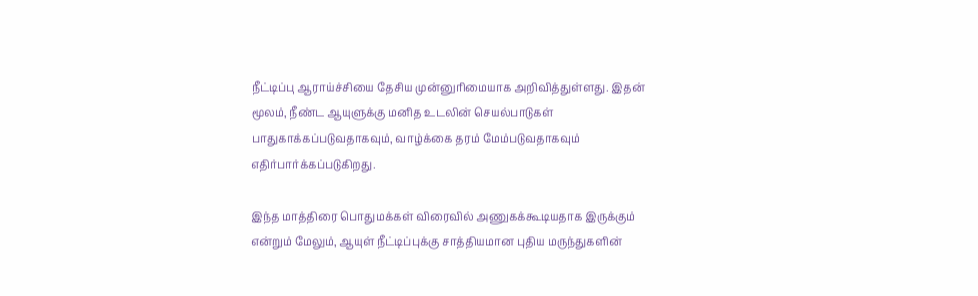நீட்டிப்பு ஆராய்ச்சியை தேசிய முன்னுரிமையாக அறிவித்துள்ளது. இதன் மூலம், நீண்ட ஆயுளுக்கு மனித உடலின் செயல்பாடுகள் பாதுகாக்கப்படுவதாகவும், வாழ்க்கை தரம் மேம்படுவதாகவும் எதிர்பார்க்கப்படுகிறது.

இந்த மாத்திரை பொதுமக்கள் விரைவில் அணுகக்கூடியதாக இருக்கும் என்றும் மேலும், ஆயுள் நீட்டிப்புக்கு சாத்தியமான புதிய மருந்துகளின்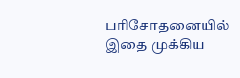பரிசோதனையில் இதை முக்கிய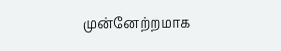முன்னேற்றமாக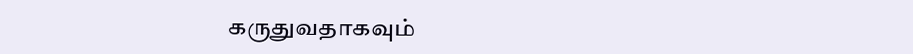கருதுவதாகவும்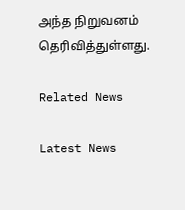அந்த நிறுவனம் தெரிவித்துள்ளது.

Related News

Latest News